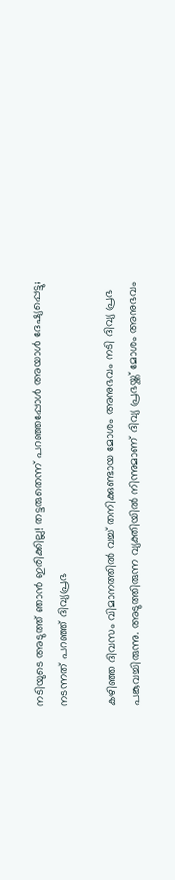നടിയുടെ അടുത്ത് ഞാന്‍ ഇരിക്കില്ല! തട്ടരുതെന്ന് പറഞ്ഞപ്പോള്‍ അയാള്‍ ദേഷ്യപ്പെട്ടു; നടന്നത് പറഞ്ഞ് ദിവ്യപ്രഭ

കഴിഞ്ഞ ദിവസം വിമാനത്തില്‍ വച്ച് തനിക്കുണ്ടായ മോശം അനുഭവം നടി ദിവ്യ പ്രഭ പങ്കുവച്ചിരുന്നു. അടുത്തിരുന്ന വ്യക്തിയില്‍ നിന്നുമാണ് ദിവ്യ പ്രഭയ്ക്ക് മോശം അനുഭവം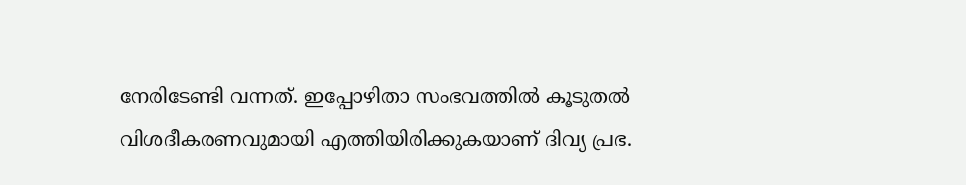നേരിടേണ്ടി വന്നത്. ഇപ്പോഴിതാ സംഭവത്തില്‍ കൂടുതല്‍ വിശദീകരണവുമായി എത്തിയിരിക്കുകയാണ് ദിവ്യ പ്രഭ.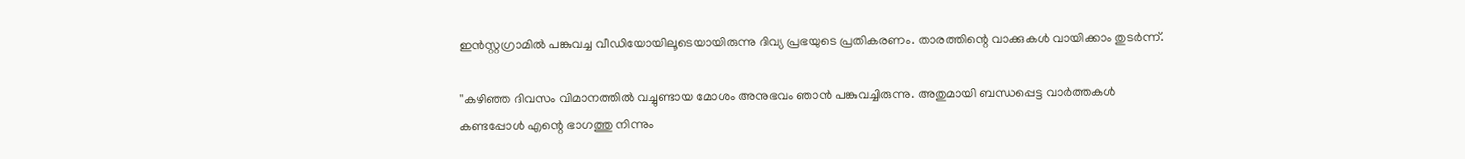ഇന്‍സ്റ്റഗ്രാമില്‍ പങ്കുവച്ച വീഡിയോയിലൂടെയായിരുന്നു ദിവ്യ പ്രഭയുടെ പ്രതികരണം. താരത്തിന്റെ വാക്കുകള്‍ വായിക്കാം തുടര്‍ന്ന്.

''കഴിഞ്ഞ ദിവസം വിമാനത്തില്‍ വച്ചുണ്ടായ മോശം അനുഭവം ഞാന്‍ പങ്കുവച്ചിരുന്നു. അതുമായി ബന്ധപ്പെട്ട വാര്‍ത്തകള്‍ കണ്ടപ്പോള്‍ എന്റെ ഭാഗത്തു നിന്നും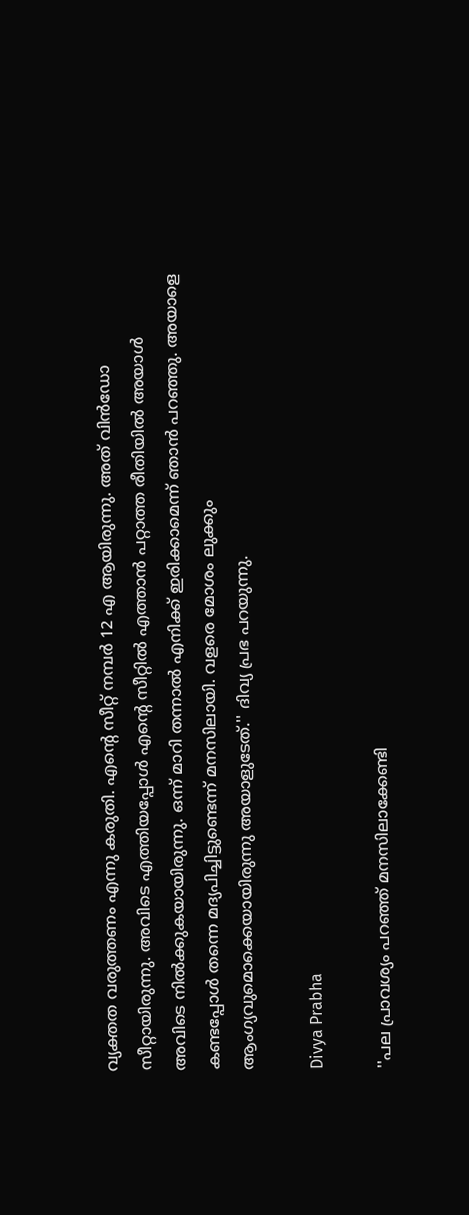വ്യക്തത വരുത്തണം എന്നു കരുതി. എന്റെ സീറ്റ് നമ്പര്‍ 12 എ ആയിരുന്നു. അത് വിന്‍ഡോ സീറ്റായിരുന്നു. അവിടെ എത്തിയപ്പോള്‍ എന്റെ സീറ്റില്‍ എത്താന്‍ പറ്റാത്ത രീതിയില്‍ അയാള്‍ അവിടെ നില്‍ക്കുകയായിരുന്നു. ഒന്ന് മാറി തന്നാല്‍ എനിക്ക് ഇരിക്കാമെന്ന് ഞാന്‍ പറഞ്ഞു. അയാളെ കണ്ടപ്പോള്‍ തന്നെ മദ്യപിച്ചിട്ടുണ്ടെന്ന് മനസിലായി. വളരെ മോശം ലുക്കും ആംഗ്യവുമൊക്കെയായിരുന്നു അയാളുടേത്.'' ദിവ്യ പ്രഭ പറയുന്നു.

Divya Prabha

''പല പ്രാവശ്യം പറഞ്ഞ് മനസിലാക്കേണ്ടി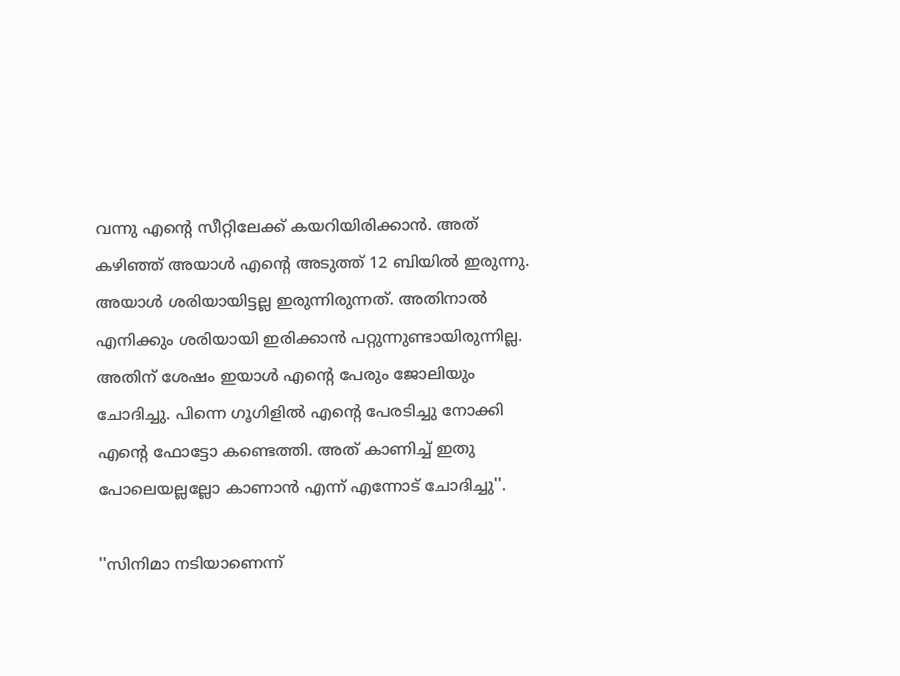വന്നു എന്റെ സീറ്റിലേക്ക് കയറിയിരിക്കാന്‍. അത് കഴിഞ്ഞ് അയാള്‍ എന്റെ അടുത്ത് 12 ബിയില്‍ ഇരുന്നു. അയാള്‍ ശരിയായിട്ടല്ല ഇരുന്നിരുന്നത്. അതിനാല്‍ എനിക്കും ശരിയായി ഇരിക്കാന്‍ പറ്റുന്നുണ്ടായിരുന്നില്ല. അതിന് ശേഷം ഇയാള്‍ എന്റെ പേരും ജോലിയും ചോദിച്ചു. പിന്നെ ഗൂഗിളില്‍ എന്റെ പേരടിച്ചു നോക്കി എന്റെ ഫോട്ടോ കണ്ടെത്തി. അത് കാണിച്ച് ഇതു പോലെയല്ലല്ലോ കാണാന്‍ എന്ന് എന്നോട് ചോദിച്ചു''.

''സിനിമാ നടിയാണെന്ന്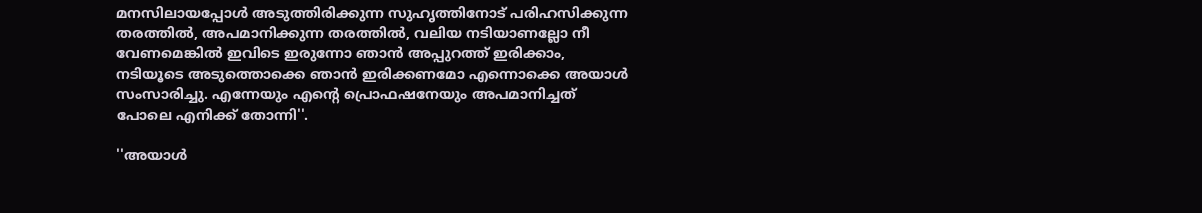മനസിലായപ്പോള്‍ അടുത്തിരിക്കുന്ന സുഹൃത്തിനോട് പരിഹസിക്കുന്ന തരത്തില്‍, അപമാനിക്കുന്ന തരത്തില്‍, വലിയ നടിയാണല്ലോ നീ വേണമെങ്കില്‍ ഇവിടെ ഇരുന്നോ ഞാന്‍ അപ്പുറത്ത് ഇരിക്കാം, നടിയൂടെ അടുത്തൊക്കെ ഞാന്‍ ഇരിക്കണമോ എന്നൊക്കെ അയാള്‍ സംസാരിച്ചു. എന്നേയും എന്റെ പ്രൊഫഷനേയും അപമാനിച്ചത് പോലെ എനിക്ക് തോന്നി''.

''അയാള്‍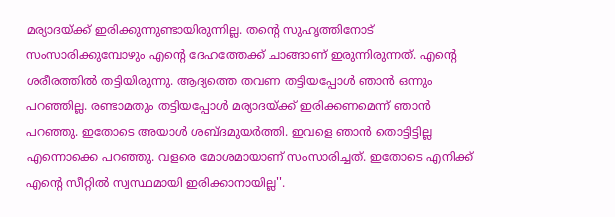മര്യാദയ്ക്ക് ഇരിക്കുന്നുണ്ടായിരുന്നില്ല. തന്റെ സുഹൃത്തിനോട് സംസാരിക്കുമ്പോഴും എന്റെ ദേഹത്തേക്ക് ചാങ്ങാണ് ഇരുന്നിരുന്നത്. എന്റെ ശരീരത്തില്‍ തട്ടിയിരുന്നു. ആദ്യത്തെ തവണ തട്ടിയപ്പോള്‍ ഞാന്‍ ഒന്നും പറഞ്ഞില്ല. രണ്ടാമതും തട്ടിയപ്പോള്‍ മര്യാദയ്ക്ക് ഇരിക്കണമെന്ന് ഞാന്‍ പറഞ്ഞു. ഇതോടെ അയാള്‍ ശബ്ദമുയര്‍ത്തി. ഇവളെ ഞാന്‍ തൊട്ടിട്ടില്ല എന്നൊക്കെ പറഞ്ഞു. വളരെ മോശമായാണ് സംസാരിച്ചത്. ഇതോടെ എനിക്ക് എന്റെ സീറ്റില്‍ സ്വസ്ഥമായി ഇരിക്കാനായില്ല''.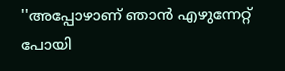''അപ്പോഴാണ് ഞാന്‍ എഴുന്നേറ്റ് പോയി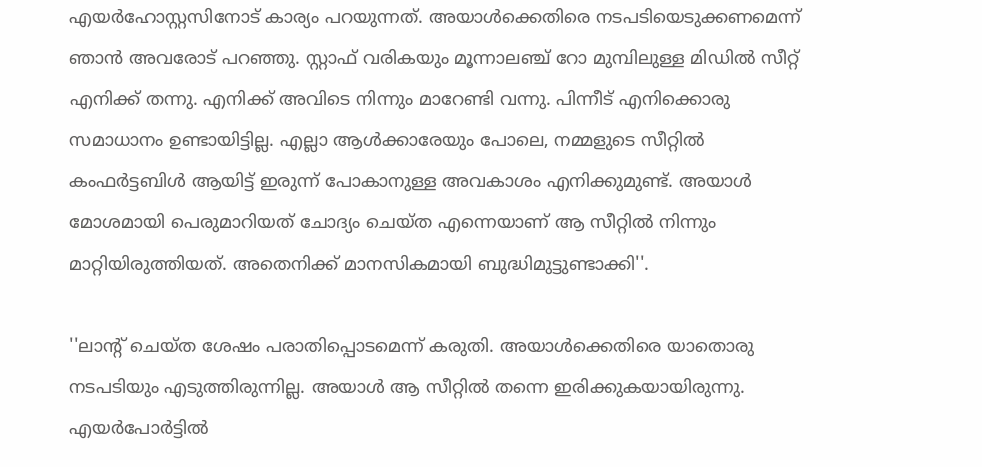എയര്‍ഹോസ്റ്റസിനോട് കാര്യം പറയുന്നത്. അയാള്‍ക്കെതിരെ നടപടിയെടുക്കണമെന്ന് ഞാന്‍ അവരോട് പറഞ്ഞു. സ്റ്റാഫ് വരികയും മൂന്നാലഞ്ച് റോ മുമ്പിലുള്ള മിഡില്‍ സീറ്റ് എനിക്ക് തന്നു. എനിക്ക് അവിടെ നിന്നും മാറേണ്ടി വന്നു. പിന്നീട് എനിക്കൊരു സമാധാനം ഉണ്ടായിട്ടില്ല. എല്ലാ ആള്‍ക്കാരേയും പോലെ, നമ്മളുടെ സീറ്റില്‍ കംഫര്‍ട്ടബിള്‍ ആയിട്ട് ഇരുന്ന് പോകാനുള്ള അവകാശം എനിക്കുമുണ്ട്. അയാള്‍ മോശമായി പെരുമാറിയത് ചോദ്യം ചെയ്ത എന്നെയാണ് ആ സീറ്റില്‍ നിന്നും മാറ്റിയിരുത്തിയത്. അതെനിക്ക് മാനസികമായി ബുദ്ധിമുട്ടുണ്ടാക്കി''.

''ലാന്റ് ചെയ്ത ശേഷം പരാതിപ്പൊടമെന്ന് കരുതി. അയാള്‍ക്കെതിരെ യാതൊരു നടപടിയും എടുത്തിരുന്നില്ല. അയാള്‍ ആ സീറ്റില്‍ തന്നെ ഇരിക്കുകയായിരുന്നു. എയര്‍പോര്‍ട്ടില്‍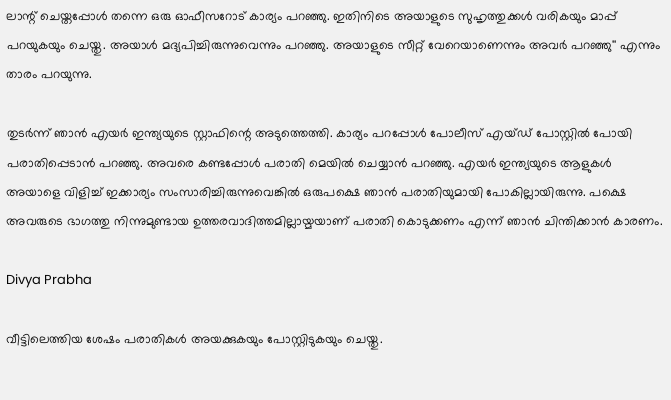ലാന്റ് ചെയ്തപ്പോള്‍ തന്നെ ഒരു ഓഫീസറോട് കാര്യം പറഞ്ഞു. ഇതിനിടെ അയാളുടെ സുഹൃത്തുക്കള്‍ വരികയും മാപ്പ് പറയുകയും ചെയ്തു. അയാള്‍ മദ്യപിച്ചിരുന്നുവെന്നും പറഞ്ഞു. അയാളുടെ സീറ്റ് വേറെയാണെന്നും അവര്‍ പറഞ്ഞു'' എന്നും താരം പറയുന്നു.

തുടര്‍ന്ന് ഞാന്‍ എയര്‍ ഇന്ത്യയുടെ സ്റ്റാഫിന്റെ അടുത്തെത്തി. കാര്യം പറപ്പോള്‍ പോലീസ് എയ്ഡ് പോസ്റ്റില്‍ പോയി പരാതിപ്പെടാന്‍ പറഞ്ഞു. അവരെ കണ്ടപ്പോള്‍ പരാതി മെയില്‍ ചെയ്യാന്‍ പറഞ്ഞു. എയര്‍ ഇന്ത്യയുടെ ആളുകള്‍ അയാളെ വിളിച്ച് ഇക്കാര്യം സംസാരിച്ചിരുന്നുവെങ്കില്‍ ഒരുപക്ഷെ ഞാന്‍ പരാതിയുമായി പോകില്ലായിരുന്നു. പക്ഷെ അവരുടെ ഭാഗത്തു നിന്നുമുണ്ടായ ഉത്തരവാദിത്തമില്ലായ്മയാണ് പരാതി കൊടുക്കണം എന്ന് ഞാന്‍ ചിന്തിക്കാന്‍ കാരണം.

Divya Prabha

വീട്ടിലെത്തിയ ശേഷം പരാതികള്‍ അയക്കുകയും പോസ്റ്റിടുകയും ചെയ്തു.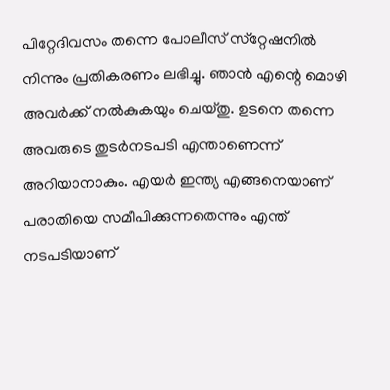പിറ്റേദിവസം തന്നെ പോലീസ് സ്‌റ്റേഷനില്‍ നിന്നും പ്രതികരണം ലഭിച്ചു. ഞാന്‍ എന്റെ മൊഴി അവര്‍ക്ക് നല്‍കുകയും ചെയ്തു. ഉടനെ തന്നെ അവരുടെ തുടര്‍നടപടി എന്താണെന്ന് അറിയാനാകും. എയര്‍ ഇന്ത്യ എങ്ങനെയാണ് പരാതിയെ സമീപിക്കുന്നതെന്നും എന്ത് നടപടിയാണ്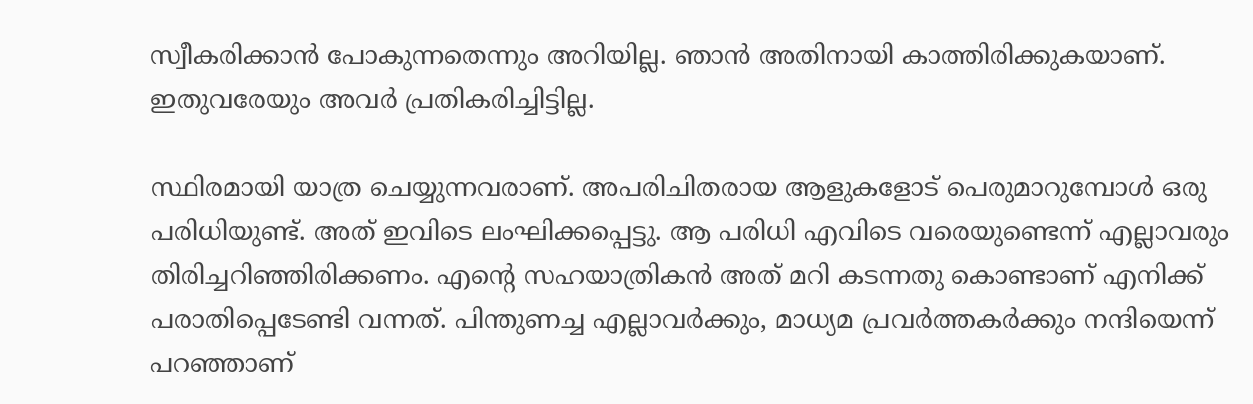സ്വീകരിക്കാന്‍ പോകുന്നതെന്നും അറിയില്ല. ഞാന്‍ അതിനായി കാത്തിരിക്കുകയാണ്. ഇതുവരേയും അവര്‍ പ്രതികരിച്ചിട്ടില്ല.

സ്ഥിരമായി യാത്ര ചെയ്യുന്നവരാണ്. അപരിചിതരായ ആളുകളോട് പെരുമാറുമ്പോള്‍ ഒരു പരിധിയുണ്ട്. അത് ഇവിടെ ലംഘിക്കപ്പെട്ടു. ആ പരിധി എവിടെ വരെയുണ്ടെന്ന് എല്ലാവരും തിരിച്ചറിഞ്ഞിരിക്കണം. എന്റെ സഹയാത്രികന്‍ അത് മറി കടന്നതു കൊണ്ടാണ് എനിക്ക് പരാതിപ്പെടേണ്ടി വന്നത്. പിന്തുണച്ച എല്ലാവര്‍ക്കും, മാധ്യമ പ്രവര്‍ത്തകര്‍ക്കും നന്ദിയെന്ന് പറഞ്ഞാണ്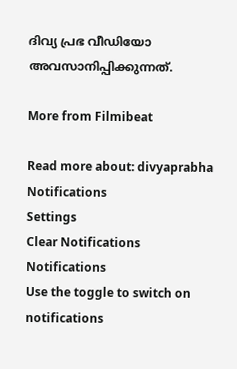ദിവ്യ പ്രഭ വീഡിയോ അവസാനിപ്പിക്കുന്നത്.

More from Filmibeat

Read more about: divyaprabha
Notifications
Settings
Clear Notifications
Notifications
Use the toggle to switch on notifications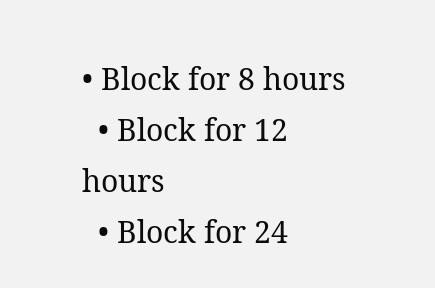• Block for 8 hours
  • Block for 12 hours
  • Block for 24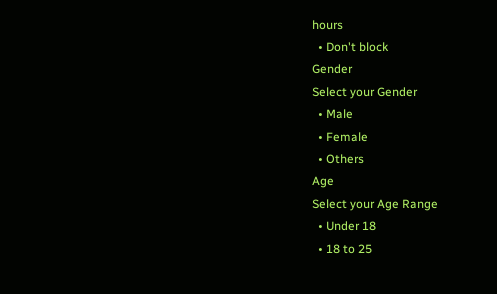hours
  • Don't block
Gender
Select your Gender
  • Male
  • Female
  • Others
Age
Select your Age Range
  • Under 18
  • 18 to 25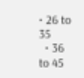• 26 to 35
  • 36 to 45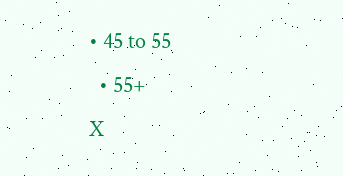• 45 to 55
  • 55+
X